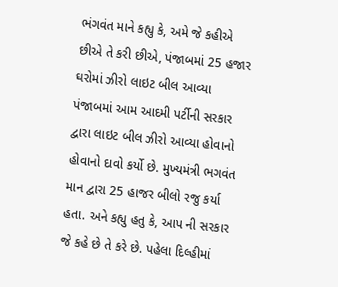ભંગવંત માને કહ્યુ કે, અમે જે કહીએ છીએ તે કરી છીએ, પંજાબમાં 25 હજાર ઘરોમાં ઝીરો લાઇટ બીલ આવ્યા
પંજાબમાં આમ આદમી પર્ટીની સરકાર દ્વારા લાઇટ બીલ ઝીરો આવ્યા હોવાનો હોવાનો દાવો કર્યો છે. મુખ્યમંત્રી ભગવંત માન દ્વારા 25 હાજર બીલો રજુ કર્યા હતા. અને કહ્યુ હતુ કે, આપ ની સરકાર જે કહે છે તે કરે છે. પહેલા દિલ્હીમાં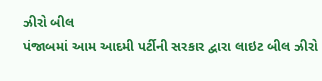ઝીરો બીલ
પંજાબમાં આમ આદમી પર્ટીની સરકાર દ્વારા લાઇટ બીલ ઝીરો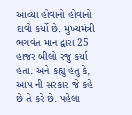આવ્યા હોવાનો હોવાનો દાવો કર્યો છે. મુખ્યમંત્રી ભગવંત માન દ્વારા 25 હાજર બીલો રજુ કર્યા હતા. અને કહ્યુ હતુ કે, આપ ની સરકાર જે કહે છે તે કરે છે. પહેલા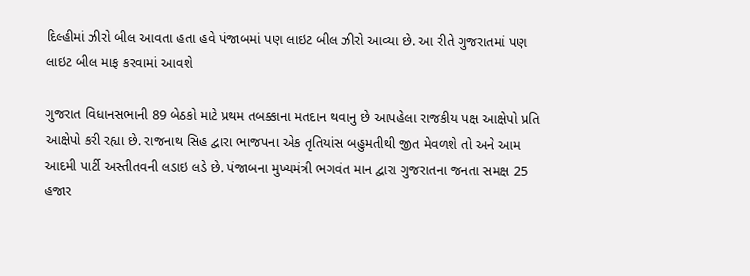દિલ્હીમાં ઝીરો બીલ આવતા હતા હવે પંજાબમાં પણ લાઇટ બીલ ઝીરો આવ્યા છે. આ રીતે ગુજરાતમાં પણ લાઇટ બીલ માફ કરવામાં આવશે

ગુજરાત વિધાનસભાની 89 બેઠકો માટે પ્રથમ તબક્કાના મતદાન થવાનુ છે આપહેલા રાજકીય પક્ષ આક્ષેપો પ્રતિ આક્ષેપો કરી રહ્યા છે. રાજનાથ સિહ દ્વારા ભાજપના એક તૃતિયાંસ બહુમતીથી જીત મેવળશે તો અને આમ આદમી પાર્ટી અસ્તીતવની લડાઇ લડે છે. પંજાબના મુખ્યમંત્રી ભગવંત માન દ્વારા ગુજરાતના જનતા સમક્ષ 25 હજાર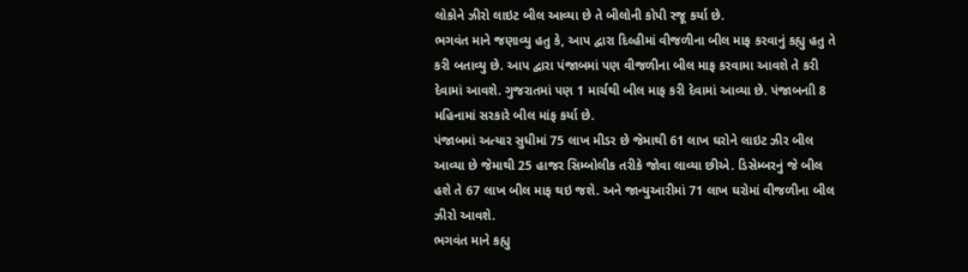લોકોને ઝીરો લાઇટ બીલ આવ્યા છે તે બીલોની કોપી રજૂ કર્યા છે.
ભગવંત માને જણાવ્યુ હતુ કે, આપ દ્વારા દિલ્હીમાં વીજળીના બીલ માફ કરવાનું કહ્યુ હતુ તે કરી બતાવ્યુ છે. આપ દ્વારા પંજાબમાં પણ વીજળીના બીલ માફ કરવામા આવશે તે કરી દેવામાં આવશે. ગુજરાતમાં પણ 1 માર્ચથી બીલ માફ કરી દેવામાં આવ્યા છે. પંજાબનાી 8 મહિનામાં સરકારે બીલ માંફ કર્યા છે.
પંજાબમાં અત્યાર સુધીમાં 75 લાખ મીડર છે જેમાથી 61 લાખ ઘરોને લાઇટ ઝીર બીલ આવ્યા છે જેમાથી 25 હાજર સિમ્બોલીક તરીકે જોવા લાવ્યા છીએ. ડિસેમ્બરનું જે બીલ હશે તે 67 લાખ બીલ માફ થઇ જશે. અને જાન્યુઆરીમાં 71 લાખ ઘરોમાં વીજળીના બીલ ઝીરો આવશે.
ભગવંત માને કહ્યુ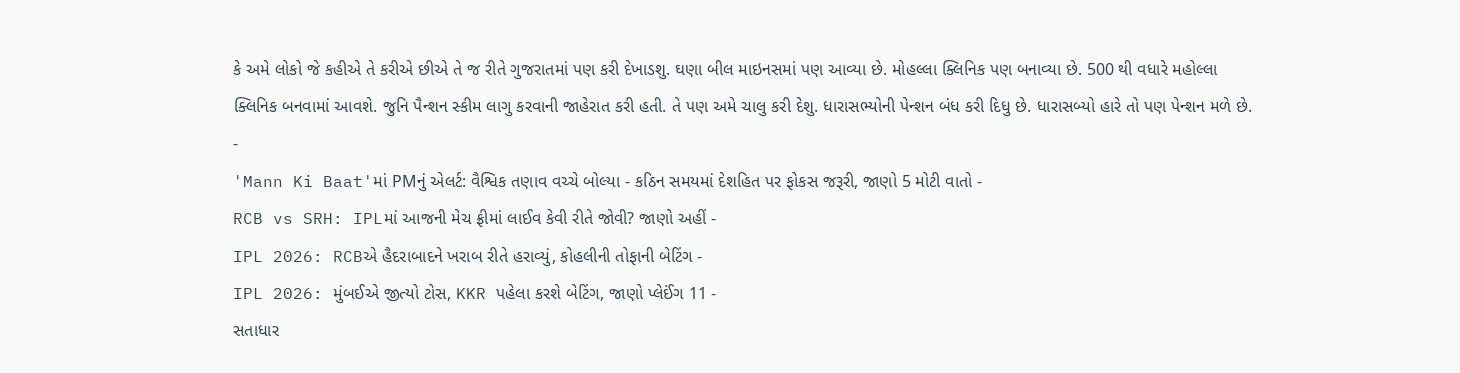કે અમે લોકો જે કહીએ તે કરીએ છીએ તે જ રીતે ગુજરાતમાં પણ કરી દેખાડશુ. ઘણા બીલ માઇનસમાં પણ આવ્યા છે. મોહલ્લા ક્લિનિક પણ બનાવ્યા છે. 500 થી વધારે મહોલ્લા ક્લિનિક બનવામાં આવશે. જુનિ પૈન્શન સ્કીમ લાગુ કરવાની જાહેરાત કરી હતી. તે પણ અમે ચાલુ કરી દેશુ. ધારાસભ્યોની પેન્શન બંધ કરી દિધુ છે. ધારાસબ્યો હારે તો પણ પેન્શન મળે છે.
-
'Mann Ki Baat'માં PMનું એલર્ટ: વૈશ્વિક તણાવ વચ્ચે બોલ્યા - કઠિન સમયમાં દેશહિત પર ફોકસ જરૂરી, જાણો 5 મોટી વાતો -
RCB vs SRH: IPLમાં આજની મેચ ફ્રીમાં લાઈવ કેવી રીતે જોવી? જાણો અહીં -
IPL 2026: RCBએ હૈદરાબાદને ખરાબ રીતે હરાવ્યું, કોહલીની તોફાની બેટિંગ -
IPL 2026: મુંબઈએ જીત્યો ટોસ, KKR પહેલા કરશે બેટિંગ, જાણો પ્લેઈંગ 11 -
સતાધાર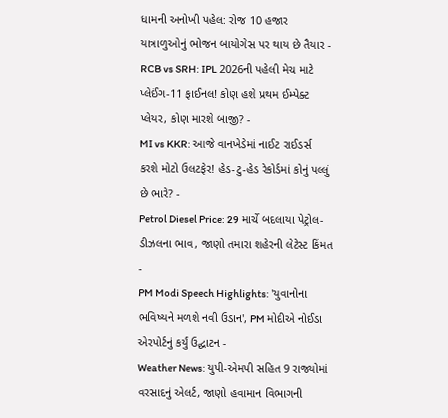ધામની અનોખી પહેલ: રોજ 10 હજાર યાત્રાળુઓનું ભોજન બાયોગેસ પર થાય છે તૈયાર -
RCB vs SRH: IPL 2026ની પહેલી મેચ માટે પ્લેઈંગ-11 ફાઈનલ! કોણ હશે પ્રથમ ઈમ્પેક્ટ પ્લેયર, કોણ મારશે બાજી? -
MI vs KKR: આજે વાનખેડેમાં નાઈટ રાઈડર્સ કરશે મોટો ઉલટફેર! હેડ-ટુ-હેડ રેકોર્ડમાં કોનું પલ્લું છે ભારે? -
Petrol Diesel Price: 29 માર્ચે બદલાયા પેટ્રોલ-ડીઝલના ભાવ, જાણો તમારા શહેરની લેટેસ્ટ કિંમત -
PM Modi Speech Highlights: 'યુવાનોના ભવિષ્યને મળશે નવી ઉડાન', PM મોદીએ નોઈડા એરપોર્ટનું કર્યું ઉદ્ઘાટન -
Weather News: યુપી-એમપી સહિત 9 રાજ્યોમાં વરસાદનું એલર્ટ, જાણો હવામાન વિભાગની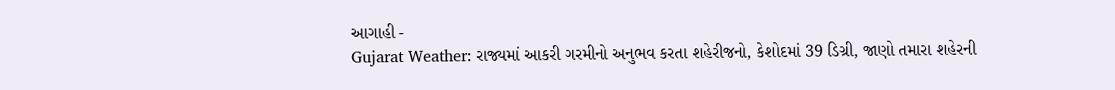આગાહી -
Gujarat Weather: રાજ્યમાં આકરી ગરમીનો અનુભવ કરતા શહેરીજનો, કેશોદમાં 39 ડિગ્રી, જાણો તમારા શહેરની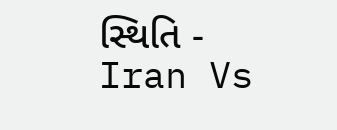સ્થિતિ -
Iran Vs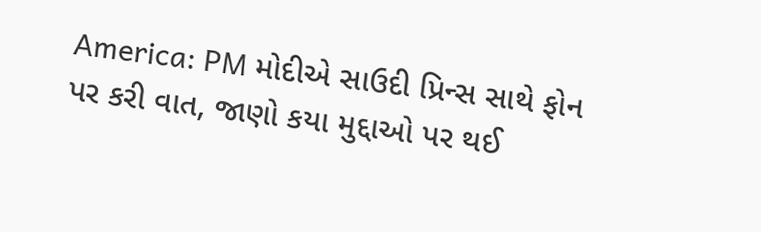America: PM મોદીએ સાઉદી પ્રિન્સ સાથે ફોન પર કરી વાત, જાણો કયા મુદ્દાઓ પર થઈ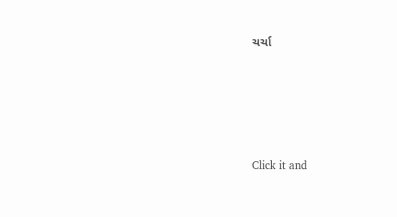ચર્ચા






Click it and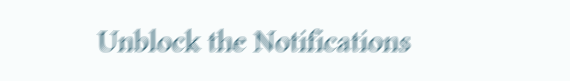Unblock the Notifications